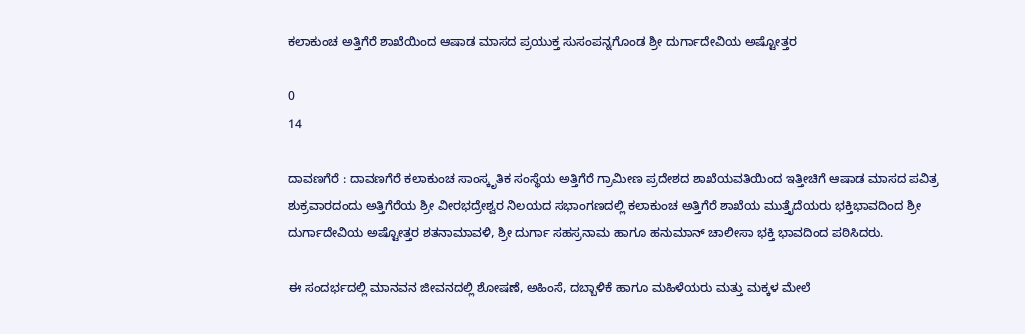ಕಲಾಕುಂಚ ಅತ್ತಿಗೆರೆ ಶಾಖೆಯಿಂದ ಆಷಾಡ ಮಾಸದ ಪ್ರಯುಕ್ತ ಸುಸಂಪನ್ನಗೊಂಡ ಶ್ರೀ ದುರ್ಗಾದೇವಿಯ ಅಷ್ಟೋತ್ತರ

0
14

ದಾವಣಗೆರೆ : ದಾವಣಗೆರೆ ಕಲಾಕುಂಚ ಸಾಂಸ್ಕೃತಿಕ ಸಂಸ್ಥೆಯ ಅತ್ತಿಗೆರೆ ಗ್ರಾಮೀಣ ಪ್ರದೇಶದ ಶಾಖೆಯವತಿಯಿಂದ ಇತ್ತೀಚಿಗೆ ಆಷಾಡ ಮಾಸದ ಪವಿತ್ರ ಶುಕ್ರವಾರದಂದು ಅತ್ತಿಗೆರೆಯ ಶ್ರೀ ವೀರಭದ್ರೇಶ್ವರ ನಿಲಯದ ಸಭಾಂಗಣದಲ್ಲಿ ಕಲಾಕುಂಚ ಅತ್ತಿಗೆರೆ ಶಾಖೆಯ ಮುತ್ತೈದೆಯರು ಭಕ್ತಿಭಾವದಿಂದ ಶ್ರೀ ದುರ್ಗಾದೇವಿಯ ಅಷ್ಟೋತ್ತರ ಶತನಾಮಾವಳಿ, ಶ್ರೀ ದುರ್ಗಾ ಸಹಸ್ರನಾಮ ಹಾಗೂ ಹನುಮಾನ್ ಚಾಲೀಸಾ ಭಕ್ತಿ ಭಾವದಿಂದ ಪಠಿಸಿದರು.

ಈ ಸಂದರ್ಭದಲ್ಲಿ ಮಾನವನ ಜೀವನದಲ್ಲಿ ಶೋಷಣೆ, ಅಹಿಂಸೆ, ದಬ್ಬಾಳಿಕೆ ಹಾಗೂ ಮಹಿಳೆಯರು ಮತ್ತು ಮಕ್ಕಳ ಮೇಲೆ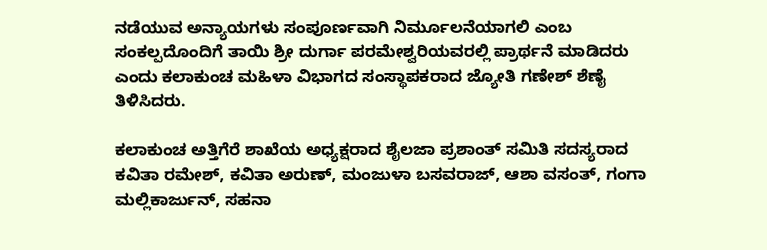ನಡೆಯುವ ಅನ್ಯಾಯಗಳು ಸಂಪೂರ್ಣವಾಗಿ ನಿರ್ಮೂಲನೆಯಾಗಲಿ ಎಂಬ ಸಂಕಲ್ಪದೊಂದಿಗೆ ತಾಯಿ ಶ್ರೀ ದುರ್ಗಾ ಪರಮೇಶ್ವರಿಯವರಲ್ಲಿ ಪ್ರಾರ್ಥನೆ ಮಾಡಿದರು ಎಂದು ಕಲಾಕುಂಚ ಮಹಿಳಾ ವಿಭಾಗದ ಸಂಸ್ಥಾಪಕರಾದ ಜ್ಯೋತಿ ಗಣೇಶ್ ಶೆಣೈ ತಿಳಿಸಿದರು.

ಕಲಾಕುಂಚ ಅತ್ತಿಗೆರೆ ಶಾಖೆಯ ಅಧ್ಯಕ್ಷರಾದ ಶೈಲಜಾ ಪ್ರಶಾಂತ್ ಸಮಿತಿ ಸದಸ್ಯರಾದ ಕವಿತಾ ರಮೇಶ್, ಕವಿತಾ ಅರುಣ್, ಮಂಜುಳಾ ಬಸವರಾಜ್, ಆಶಾ ವಸಂತ್, ಗಂಗಾ ಮಲ್ಲಿಕಾರ್ಜುನ್, ಸಹನಾ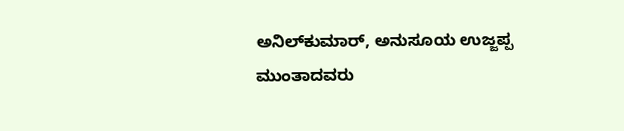ಅನಿಲ್‌ಕುಮಾರ್, ಅನುಸೂಯ ಉಜ್ಜಪ್ಪ ಮುಂತಾದವರು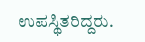ಉಪಸ್ಥಿತರಿದ್ದರು.